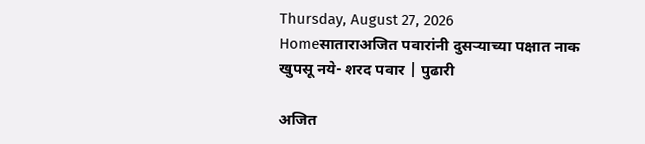Thursday, August 27, 2026
Homeसाताराअजित पवारांनी दुसर्‍याच्या पक्षात नाक खुपसू नये- शरद पवार | पुढारी

अजित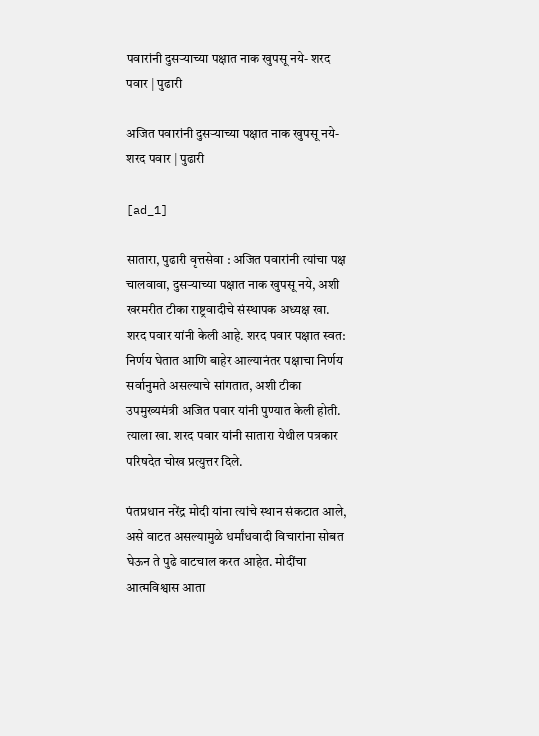पवारांनी दुसर्‍याच्या पक्षात नाक खुपसू नये- शरद पवार | पुढारी

अजित पवारांनी दुसर्‍याच्या पक्षात नाक खुपसू नये- शरद पवार | पुढारी

[ad_1]

सातारा, पुढारी वृत्तसेवा : अजित पवारांनी त्यांचा पक्ष चालवावा, दुसर्‍याच्या पक्षात नाक खुपसू नये, अशी खरमरीत टीका राष्ट्रवादीचे संस्थापक अध्यक्ष खा. शरद पवार यांनी केली आहे. शरद पवार पक्षात स्वत: निर्णय घेतात आणि बाहेर आल्यानंतर पक्षाचा निर्णय सर्वानुमते असल्याचे सांगतात, अशी टीका उपमुख्यमंत्री अजित पवार यांनी पुण्यात केली होती. त्याला खा. शरद पवार यांनी सातारा येथील पत्रकार परिषदेत चोख प्रत्युत्तर दिले.

पंतप्रधान नरेंद्र मोदी यांना त्यांचे स्थान संकटात आले, असे वाटत असल्यामुळे धर्मांधवादी विचारांना सोबत घेऊन ते पुढे वाटचाल करत आहेत. मोदींचा आत्मविश्वास आता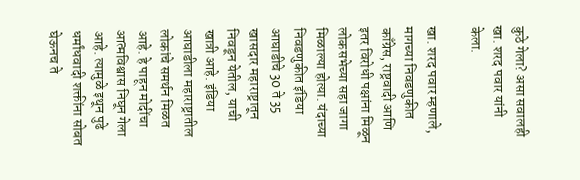कुठे गेला? असा सवालही खा. शरद पवार यांनी केला.

खा. शरद पवार म्हणाले, मागच्या निवडणुकीत काँग्रेस, राष्ट्रवादी आणि इतर विरोधी पक्षांना मिळून लोकसभेच्या सहा जागा मिळाल्या होत्या. यंदाच्या निवडणुकीत इंडिया आघाडीचे 30 ते 35 खासदार महाराष्ट्रातून निवडून येतील, याची खात्री आहे. इंडिया आघाडीला महाराष्ट्रातील लोकांचे समर्थन मिळत आहे. हे पाहून मोदींचा आत्मविश्वास निघून गेला आहे. त्यामुळे इथून पुढे धर्मांधवादी शक्तींना सोबत घेऊनच ते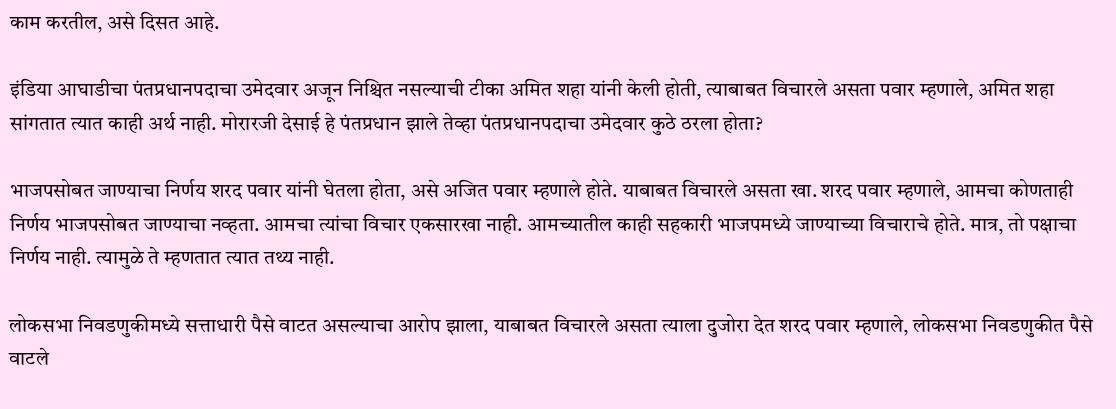काम करतील, असे दिसत आहे.

इंडिया आघाडीचा पंतप्रधानपदाचा उमेदवार अजून निश्चित नसल्याची टीका अमित शहा यांनी केली होती, त्याबाबत विचारले असता पवार म्हणाले, अमित शहा सांगतात त्यात काही अर्थ नाही. मोरारजी देसाई हे पंतप्रधान झाले तेव्हा पंतप्रधानपदाचा उमेदवार कुठे ठरला होता?

भाजपसोबत जाण्याचा निर्णय शरद पवार यांनी घेतला होता, असे अजित पवार म्हणाले होते. याबाबत विचारले असता खा. शरद पवार म्हणाले, आमचा कोणताही निर्णय भाजपसोबत जाण्याचा नव्हता. आमचा त्यांचा विचार एकसारखा नाही. आमच्यातील काही सहकारी भाजपमध्ये जाण्याच्या विचाराचे होते. मात्र, तो पक्षाचा निर्णय नाही. त्यामुळे ते म्हणतात त्यात तथ्य नाही.

लोकसभा निवडणुकीमध्ये सत्ताधारी पैसे वाटत असल्याचा आरोप झाला, याबाबत विचारले असता त्याला दुजोरा देत शरद पवार म्हणाले, लोकसभा निवडणुकीत पैसे वाटले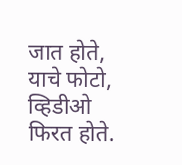जात होते, याचे फोटो, व्हिडीओ फिरत होते.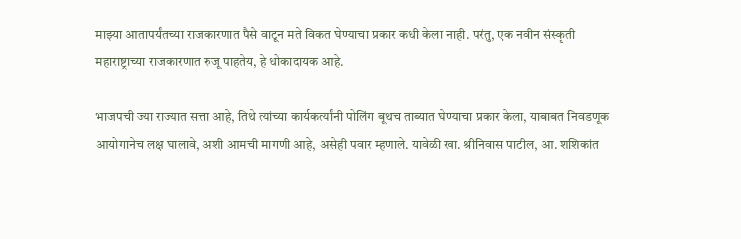माझ्या आतापर्यंतच्या राजकारणात पैसे वाटून मते विकत घेण्याचा प्रकार कधी केला नाही. परंतु, एक नवीन संस्कृती महाराष्ट्राच्या राजकारणात रुजू पाहतेय, हे धोकादायक आहे.

भाजपची ज्या राज्यात सत्ता आहे, तिथे त्यांच्या कार्यकर्त्यांनी पोलिंग बूथच ताब्यात घेण्याचा प्रकार केला, याबाबत निवडणूक आयोगानेच लक्ष घालावे, अशी आमची मागणी आहे, असेही पवार म्हणाले. यावेळी खा. श्रीनिवास पाटील, आ. शशिकांत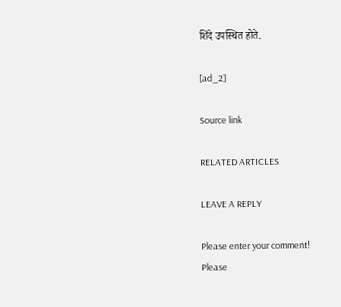शिंदे उपस्थित होते.

[ad_2]

Source link

RELATED ARTICLES

LEAVE A REPLY

Please enter your comment!
Please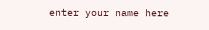enter your name here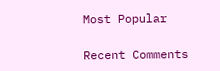Most Popular

Recent Comments